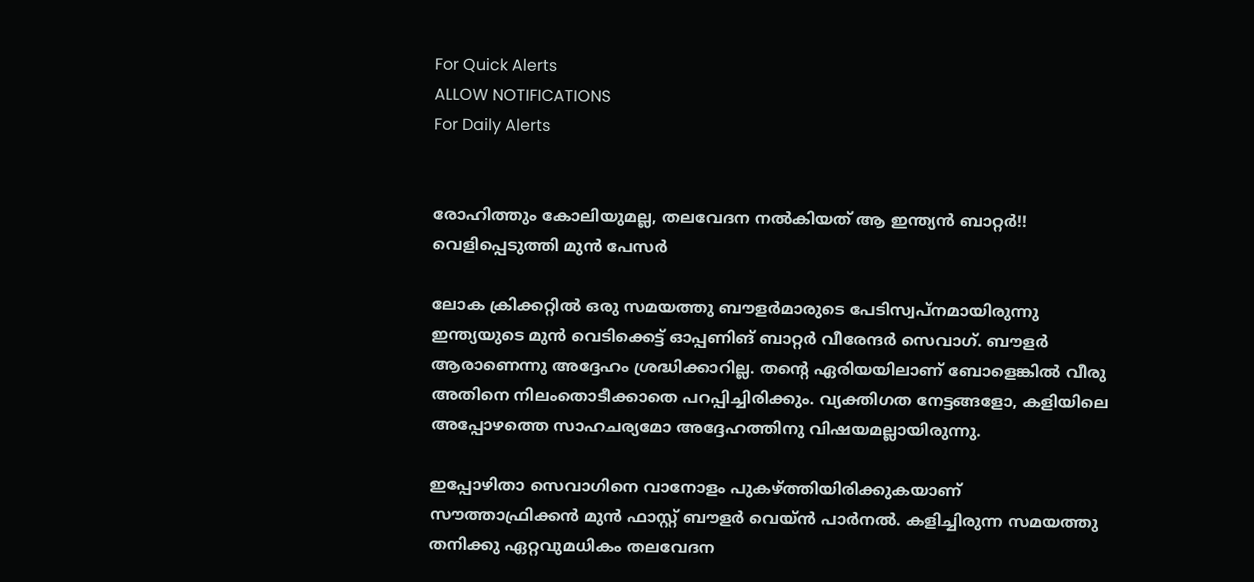For Quick Alerts
ALLOW NOTIFICATIONS
For Daily Alerts


രോഹിത്തും കോലിയുമല്ല, തലവേദന നല്‍കിയത് ആ ഇന്ത്യന്‍ ബാറ്റര്‍!! വെളിപ്പെടുത്തി മുന്‍ പേസര്‍

ലോക ക്രിക്കറ്റില്‍ ഒരു സമയത്തു ബൗളര്‍മാരുടെ പേടിസ്വപ്‌നമായിരുന്നു ഇന്ത്യയുടെ മുന്‍ വെടിക്കെട്ട് ഓപ്പണിങ് ബാറ്റര്‍ വീരേന്ദര്‍ സെവാഗ്. ബൗളര്‍ ആരാണെന്നു അദ്ദേഹം ശ്രദ്ധിക്കാറില്ല. തന്റെ ഏരിയയിലാണ് ബോളെങ്കില്‍ വീരു അതിനെ നിലംതൊടീക്കാതെ പറപ്പിച്ചിരിക്കും. വ്യക്തിഗത നേട്ടങ്ങളോ, കളിയിലെ അപ്പോഴത്തെ സാഹചര്യമോ അദ്ദേഹത്തിനു വിഷയമല്ലായിരുന്നു.

ഇപ്പോഴിതാ സെവാഗിനെ വാനോളം പുകഴ്ത്തിയിരിക്കുകയാണ് സൗത്താഫ്രിക്കന്‍ മുന്‍ ഫാസ്റ്റ് ബൗളര്‍ വെയ്ന്‍ പാര്‍നല്‍. കളിച്ചിരുന്ന സമയത്തു തനിക്കു ഏറ്റവുമധികം തലവേദന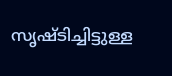സൃഷ്ടിച്ചിട്ടുള്ള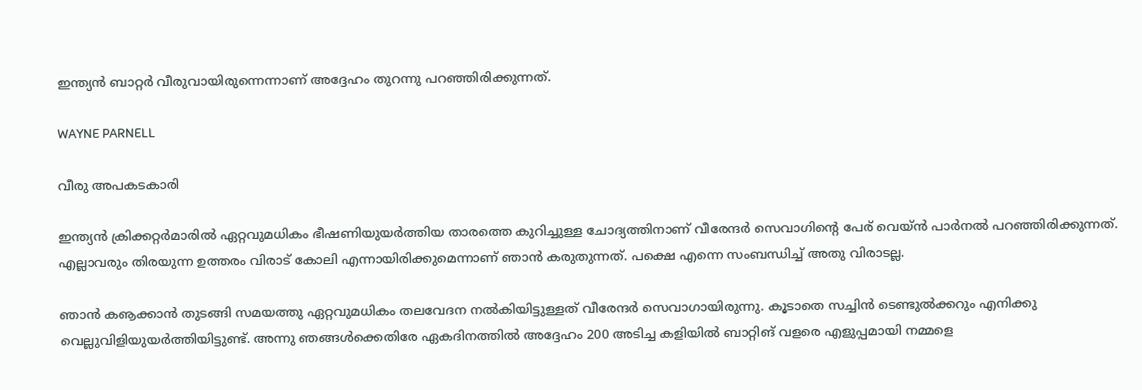ഇന്ത്യന്‍ ബാറ്റര്‍ വീരുവായിരുന്നെന്നാണ് അദ്ദേഹം തുറന്നു പറഞ്ഞിരിക്കുന്നത്.

WAYNE PARNELL

വീരു അപകടകാരി

ഇന്ത്യന്‍ ക്രിക്കറ്റര്‍മാരില്‍ ഏറ്റവുമധികം ഭീഷണിയുയര്‍ത്തിയ താരത്തെ കുറിച്ചുള്ള ചോദ്യത്തിനാണ് വീരേന്ദര്‍ സെവാഗിന്റെ പേര് വെയ്ന്‍ പാര്‍നല്‍ പറഞ്ഞിരിക്കുന്നത്. എല്ലാവരും തിരയുന്ന ഉത്തരം വിരാട് കോലി എന്നായിരിക്കുമെന്നാണ് ഞാന്‍ കരുതുന്നത്. പക്ഷെ എന്നെ സംബന്ധിച്ച് അതു വിരാടല്ല.

ഞാന്‍ കൡക്കാന്‍ തുടങ്ങി സമയത്തു ഏറ്റവുമധികം തലവേദന നല്‍കിയിട്ടുള്ളത് വീരേന്ദര്‍ സെവാഗായിരുന്നു. കൂടാതെ സച്ചിന്‍ ടെണ്ടുല്‍ക്കറും എനിക്കു വെല്ലുവിളിയുയര്‍ത്തിയിട്ടുണ്ട്. അന്നു ഞങ്ങള്‍ക്കെതിരേ ഏകദിനത്തില്‍ അദ്ദേഹം 200 അടിച്ച കളിയില്‍ ബാറ്റിങ് വളരെ എളുപ്പമായി നമ്മളെ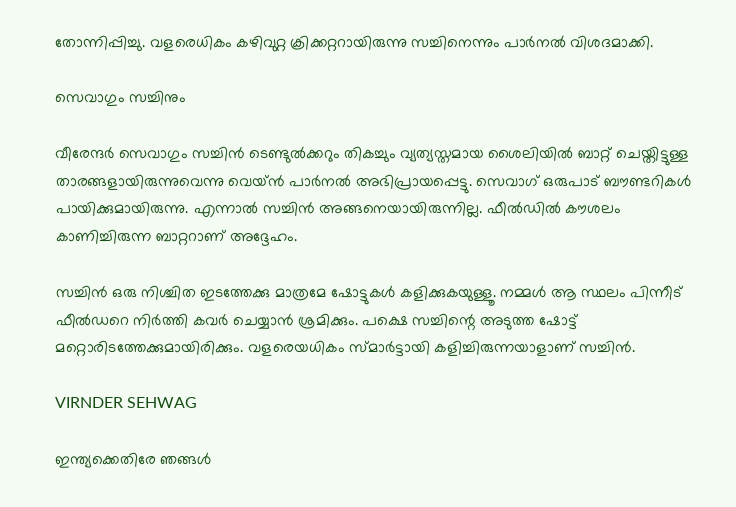തോന്നിപ്പിച്ചു. വളരെധികം കഴിവുറ്റ ക്രിക്കറ്ററായിരുന്നു സച്ചിനെന്നും പാര്‍നല്‍ വിശദമാക്കി.

സെവാഗും സച്ചിനും

വീരേന്ദര്‍ സെവാഗും സച്ചിന്‍ ടെണ്ടുല്‍ക്കറും തികച്ചും വ്യത്യസ്തമായ ശൈലിയില്‍ ബാറ്റ് ചെയ്തിട്ടുള്ള താരങ്ങളായിരുന്നുവെന്നു വെയ്ന്‍ പാര്‍നല്‍ അഭിപ്രായപ്പെട്ടു. സെവാഗ് ഒരുപാട് ബൗണ്ടറികള്‍ പായിക്കുമായിരുന്നു. എന്നാല്‍ സച്ചിന്‍ അങ്ങനെയായിരുന്നില്ല. ഫീല്‍ഡില്‍ കൗശലം കാണിച്ചിരുന്ന ബാറ്ററാണ് അദ്ദേഹം.

സച്ചിന്‍ ഒരു നിശ്ചിത ഇടത്തേക്കു മാത്രമേ ഷോട്ടുകള്‍ കളിക്കുകയുള്ളൂ. നമ്മള്‍ ആ സ്ഥലം പിന്നീട് ഫീല്‍ഡറെ നിര്‍ത്തി കവര്‍ ചെയ്യാന്‍ ശ്രമിക്കും. പക്ഷെ സച്ചിന്റെ അടുത്ത ഷോട്ട് മറ്റൊരിടത്തേക്കുമായിരിക്കും. വളരെയധികം സ്മാര്‍ട്ടായി കളിച്ചിരുന്നയാളാണ് സച്ചിന്‍.

VIRNDER SEHWAG

ഇന്ത്യക്കെതിരേ ഞങ്ങള്‍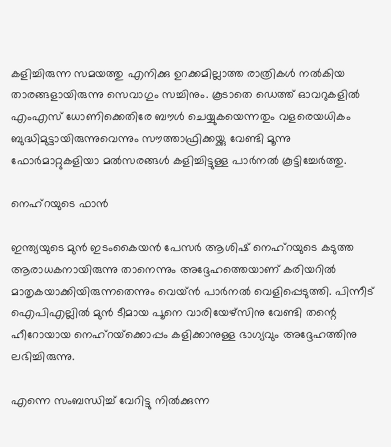കളിച്ചിരുന്ന സമയത്തു എനിക്കു ഉറക്കമില്ലാത്ത രാത്രികള്‍ നല്‍കിയ താരങ്ങളായിരുന്നു സെവാഗും സച്ചിനും. കൂടാതെ ഡെത്ത് ഓവറുകളില്‍ എംഎസ് ധോണിക്കെതിരേ ബൗള്‍ ചെയ്യുകയെന്നതും വളരെയധികം ബുദ്ധിമുട്ടായിരുന്നുവെന്നും സൗത്താഫ്രിക്കയ്ക്കു വേണ്ടി മൂന്നു ഫോര്‍മാറ്റുകളിയാ മല്‍സരങ്ങള്‍ കളിച്ചിട്ടുള്ള പാര്‍നല്‍ കൂട്ടിച്ചേര്‍ത്തു.

നെഹ്‌റയുടെ ഫാന്‍

ഇന്ത്യയുടെ മുന്‍ ഇടംകൈയന്‍ പേസര്‍ ആശിഷ് നെഹ്‌റയുടെ കടുത്ത ആരാധകനായിരുന്നു താനെന്നും അദ്ദേഹത്തെയാണ് കരിയറില്‍ മാതൃകയാക്കിയിരുന്നതെന്നും വെയ്ന്‍ പാര്‍നല്‍ വെളിപ്പെടുത്തി. പിന്നീട് ഐപിഎല്ലില്‍ മുന്‍ ടീമായ പൂനെ വാരിയേഴ്‌സിനു വേണ്ടി തന്റെ ഹീറോയായ നെഹ്‌റയ്‌ക്കൊപ്പം കളിക്കാനുള്ള ഭാഗ്യവും അദ്ദേഹത്തിനു ലഭിച്ചിരുന്നു.

എന്നെ സംബന്ധിച്ച് വേറിട്ടു നില്‍ക്കുന്ന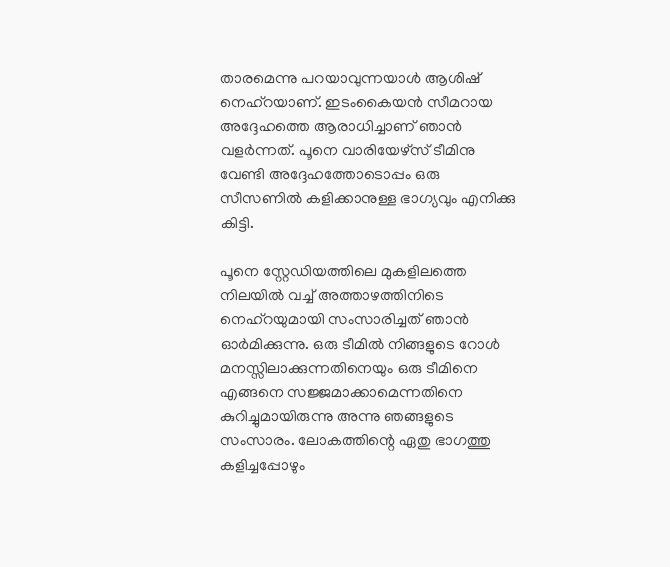താരമെന്നു പറയാവുന്നയാള്‍ ആശിഷ് നെഹ്‌റയാണ്. ഇടംകൈയന്‍ സീമറായ അദ്ദേഹത്തെ ആരാധിച്ചാണ് ഞാന്‍ വളര്‍ന്നത്. പൂനെ വാരിയേഴ്‌സ് ടീമിനു വേണ്ടി അദ്ദേഹത്തോടൊപ്പം ഒരു സീസണില്‍ കളിക്കാനുള്ള ഭാഗ്യവും എനിക്കു കിട്ടി.

പൂനെ സ്റ്റേഡിയത്തിലെ മുകളിലത്തെ നിലയില്‍ വച്ച് അത്താഴത്തിനിടെ നെഹ്‌റയുമായി സംസാരിച്ചത് ഞാന്‍ ഓര്‍മിക്കുന്നു. ഒരു ടീമില്‍ നിങ്ങളുടെ റോള്‍ മനസ്സിലാക്കുന്നതിനെയും ഒരു ടീമിനെ എങ്ങനെ സജ്ജമാക്കാമെന്നതിനെ കുറിച്ചുമായിരുന്നു അന്നു ഞങ്ങളുടെ സംസാരം. ലോകത്തിന്റെ ഏതു ഭാഗത്തു കളിച്ചപ്പോഴും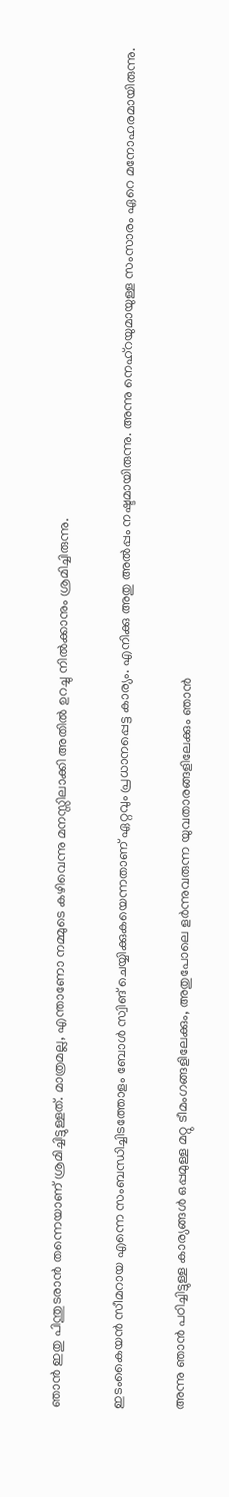ഞാന്‍ ഇതു പിന്തുടരാന്‍ തന്നെയാണ് ശ്രമിച്ചിട്ടുള്ളത്. മാത്രമല്ല, എന്താണോ നമ്മുടെ കഴിവെന്നു മനസ്സിലാക്കി അതില്‍ ഉറച്ചു നില്‍ക്കാനും ശ്രമിച്ചിരുന്നു.

ഇടംകൈയന്‍ സീമറായ എന്നെ സംബന്ധിച്ചിടത്തോളം ബോള്‍ സ്വിങ് ചെയ്യിക്കുകയെന്നതാണ് ഏറ്റവും പ്രധാനപ്പെട്ട കാര്യം. എനിക്കു അതു അല്‍പ്പം നഷ്ടമായിരുന്നു. അന്നു നെഹ്‌റയുമായുള്ള സംസാരം ഏറെ മനോഹരമായിരുന്നു.

അന്നു ഞാന്‍ പഠിച്ചിട്ടുള്ള കാര്യങ്ങള്‍ ഒപ്പമുള്ള മറ്റു ടീമംഗങ്ങളിലേക്കും, അതുപോലെ ളര്‍ന്നുവരുന്ന യുവതാരങ്ങളിലേക്കും ഞാന്‍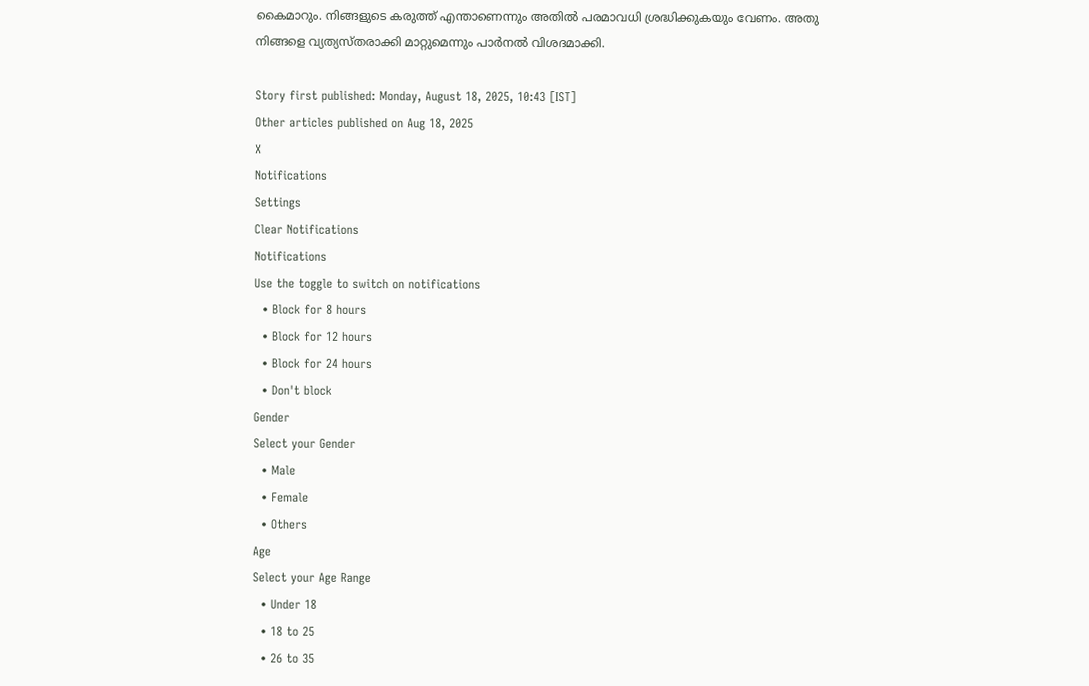കൈമാറും. നിങ്ങളുടെ കരുത്ത് എന്താണെന്നും അതില്‍ പരമാവധി ശ്രദ്ധിക്കുകയും വേണം. അതു നിങ്ങളെ വ്യത്യസ്തരാക്കി മാറ്റുമെന്നും പാര്‍നല്‍ വിശദമാക്കി.

Story first published: Monday, August 18, 2025, 10:43 [IST]
Other articles published on Aug 18, 2025
X
Notifications
Settings
Clear Notifications
Notifications
Use the toggle to switch on notifications
  • Block for 8 hours
  • Block for 12 hours
  • Block for 24 hours
  • Don't block
Gender
Select your Gender
  • Male
  • Female
  • Others
Age
Select your Age Range
  • Under 18
  • 18 to 25
  • 26 to 35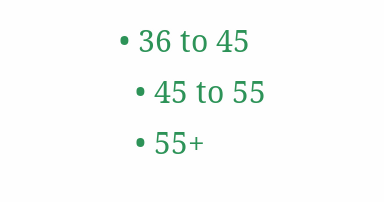• 36 to 45
  • 45 to 55
  • 55+